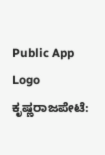Public App Logo
ಕೃಷ್ಣರಾಜಪೇಟೆ: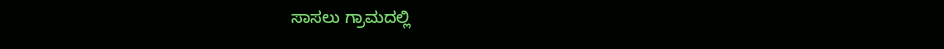ಸಾಸಲು ಗ್ರಾಮದಲ್ಲಿ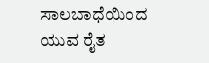ಸಾಲಬಾಧೆಯಿಂದ ಯುವ ರೈತ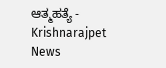ಆತ್ಮಹತ್ಯೆ - Krishnarajpet News